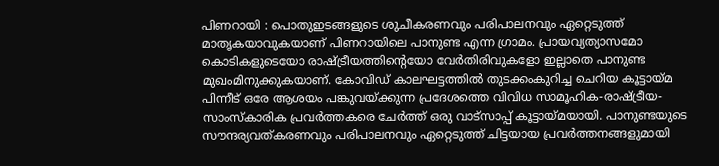പിണറായി : പൊതുഇടങ്ങളുടെ ശുചീകരണവും പരിപാലനവും ഏറ്റെടുത്ത് മാതൃകയാവുകയാണ് പിണറായിലെ പാനുണ്ട എന്ന ഗ്രാമം. പ്രായവ്യത്യാസമോ കൊടികളുടെയോ രാഷ്ട്രീയത്തിന്റെയോ വേർതിരിവുകളോ ഇല്ലാതെ പാനുണ്ട മുഖംമിനുക്കുകയാണ്‌. കോവിഡ് കാലഘട്ടത്തിൽ തുടക്കംകുറിച്ച ചെറിയ കൂട്ടായ്മ പിന്നീട് ഒരേ ആശയം പങ്കുവയ്ക്കുന്ന പ്രദേശത്തെ വിവിധ സാമൂഹിക-രാഷ്ട്രീയ-സാംസ്കാരിക പ്രവർത്തകരെ ചേർത്ത് ഒരു വാട്സാപ്പ് കൂട്ടായ്മയായി. പാനുണ്ടയുടെ സൗന്ദര്യവത്കരണവും പരിപാലനവും ഏറ്റെടുത്ത് ചിട്ടയായ പ്രവർത്തനങ്ങളുമായി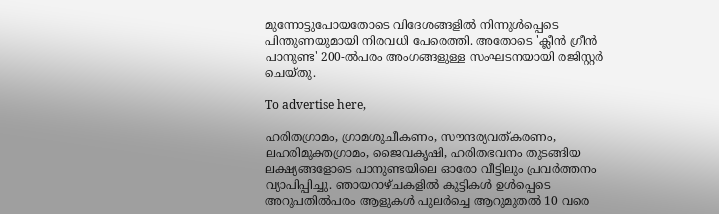മുന്നോട്ടുപോയതോടെ വിദേശങ്ങളിൽ നിന്നുൾപ്പെടെ പിന്തുണയുമായി നിരവധി പേരെത്തി. അതോടെ 'ക്ലീൻ ഗ്രീൻ പാനുണ്ട' 200-ൽപരം അംഗങ്ങളുള്ള സംഘടനയായി രജിസ്റ്റർ ചെയ്തു.

To advertise here,

ഹരിതഗ്രാമം, ഗ്രാമശുചീകണം, സൗന്ദര്യവത്കരണം, ലഹരിമുക്തഗ്രാമം, ജൈവകൃഷി, ഹരിതഭവനം തുടങ്ങിയ ലക്ഷ്യങ്ങളോടെ പാനുണ്ടയിലെ ഓരോ വീട്ടിലും പ്രവർത്തനം വ്യാപിപ്പിച്ചു. ഞായറാഴ്ചകളിൽ കുട്ടികൾ ഉൾപ്പെടെ അറുപതിൽപരം ആളുകൾ പുലർച്ചെ ആറുമുതൽ 10 വരെ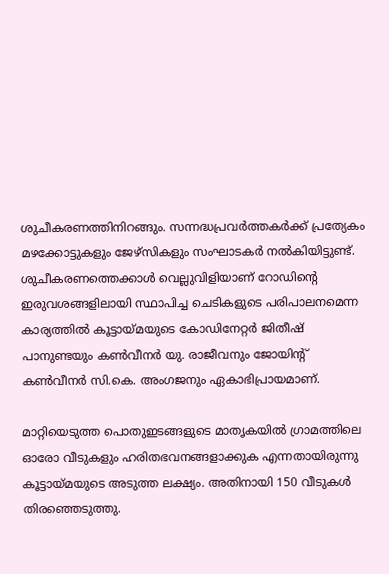ശുചീകരണത്തിനിറങ്ങും. സന്നദ്ധപ്രവർത്തകർക്ക് പ്രത്യേകം മഴക്കോട്ടുകളും ജേഴ്സികളും സംഘാടകർ നൽകിയിട്ടുണ്ട്. ശുചീകരണത്തെക്കാൾ വെല്ലുവിളിയാണ് റോഡിന്റെ ഇരുവശങ്ങളിലായി സ്ഥാപിച്ച ചെടികളുടെ പരിപാലനമെന്ന കാര്യത്തിൽ കൂട്ടായ്മയുടെ കോഡിനേറ്റർ ജിതീഷ് പാനുണ്ടയും കൺവീനർ യു. രാജീവനും ജോയിന്റ്‌ കൺവീനർ സി.കെ. അംഗജനും ഏകാഭിപ്രായമാണ്.

മാറ്റിയെടുത്ത പൊതുഇടങ്ങളുടെ മാതൃകയിൽ ഗ്രാമത്തിലെ ഓരോ വീടുകളും ഹരിതഭവനങ്ങളാക്കുക എന്നതായിരുന്നു കൂട്ടായ്മയുടെ അടുത്ത ലക്ഷ്യം. അതിനായി 150 വീടുകൾ തിരഞ്ഞെടുത്തു.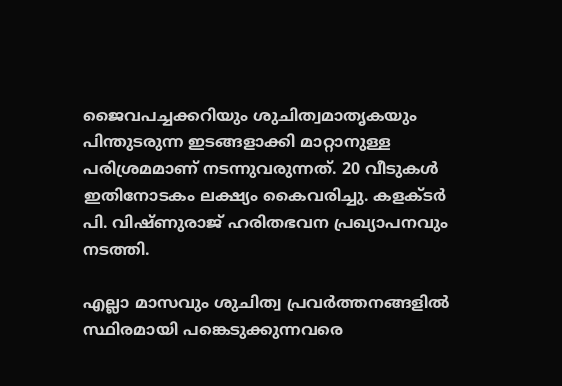ജൈവപച്ചക്കറിയും ശുചിത്വമാതൃകയും പിന്തുടരുന്ന ഇടങ്ങളാക്കി മാറ്റാനുള്ള പരിശ്രമമാണ് നടന്നുവരുന്നത്. 20 വീടുകൾ ഇതിനോടകം ലക്ഷ്യം കൈവരിച്ചു. കളക്ടർ പി. വിഷ്ണുരാജ് ഹരിതഭവന പ്രഖ്യാപനവും നടത്തി.

എല്ലാ മാസവും ശുചിത്വ പ്രവർത്തനങ്ങളിൽ സ്ഥിരമായി പങ്കെടുക്കുന്നവരെ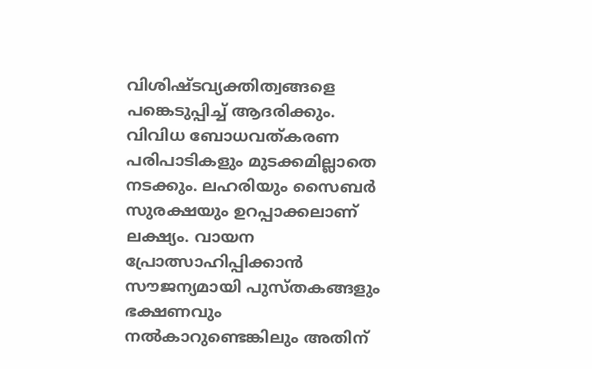വിശിഷ്ടവ്യക്തിത്വങ്ങളെ പങ്കെടുപ്പിച്ച് ആദരിക്കും. വിവിധ ബോധവത്കരണ പരിപാടികളും മുടക്കമില്ലാതെ നടക്കും. ലഹരിയും സൈബർ സുരക്ഷയും ഉറപ്പാക്കലാണ് ലക്ഷ്യം. വായന പ്രോത്സാഹിപ്പിക്കാൻ സൗജന്യമായി പുസ്തകങ്ങളും ഭക്ഷണവും നൽകാറുണ്ടെങ്കിലും അതിന്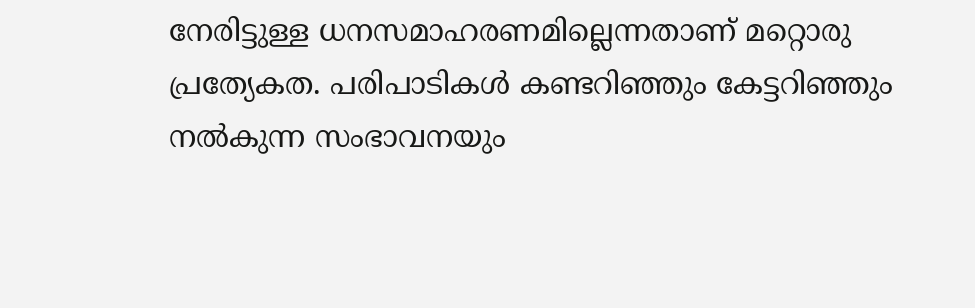നേരിട്ടുള്ള ധനസമാഹരണമില്ലെന്നതാണ് മറ്റൊരു പ്രത്യേകത. പരിപാടികൾ കണ്ടറിഞ്ഞും കേട്ടറിഞ്ഞും നൽകുന്ന സംഭാവനയും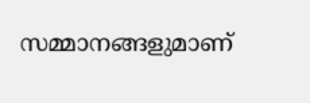സമ്മാനങ്ങളുമാണ്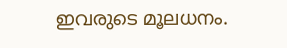ഇവരുടെ മൂലധനം.